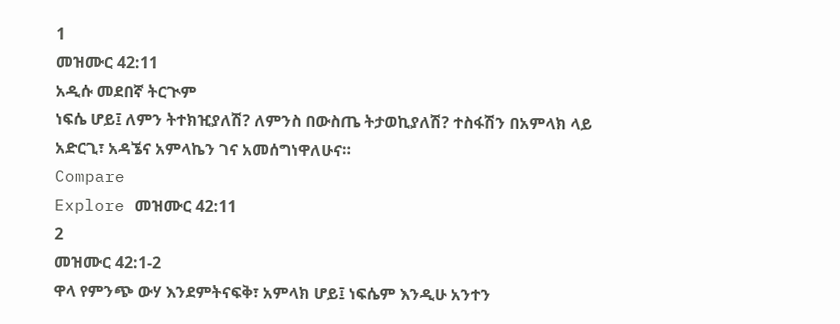1
መዝሙር 42:11
አዲሱ መደበኛ ትርጒም
ነፍሴ ሆይ፤ ለምን ትተክዢያለሽ? ለምንስ በውስጤ ትታወኪያለሽ? ተስፋሽን በአምላክ ላይ አድርጊ፣ አዳኜና አምላኬን ገና አመሰግነዋለሁና።
Compare
Explore መዝሙር 42:11
2
መዝሙር 42:1-2
ዋላ የምንጭ ውሃ እንደምትናፍቅ፣ አምላክ ሆይ፤ ነፍሴም እንዲሁ አንተን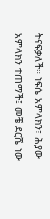ትናፍቃለች። ነፍሴ አምላክን፣ ሕያው አምላክን ተጠማች፤ መቼ ደርሼ ነው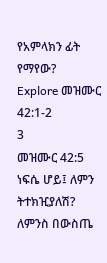የአምላክን ፊት የማየው?
Explore መዝሙር 42:1-2
3
መዝሙር 42:5
ነፍሴ ሆይ፤ ለምን ትተክዢያለሽ? ለምንስ በውስጤ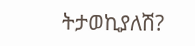ትታወኪያለሽ?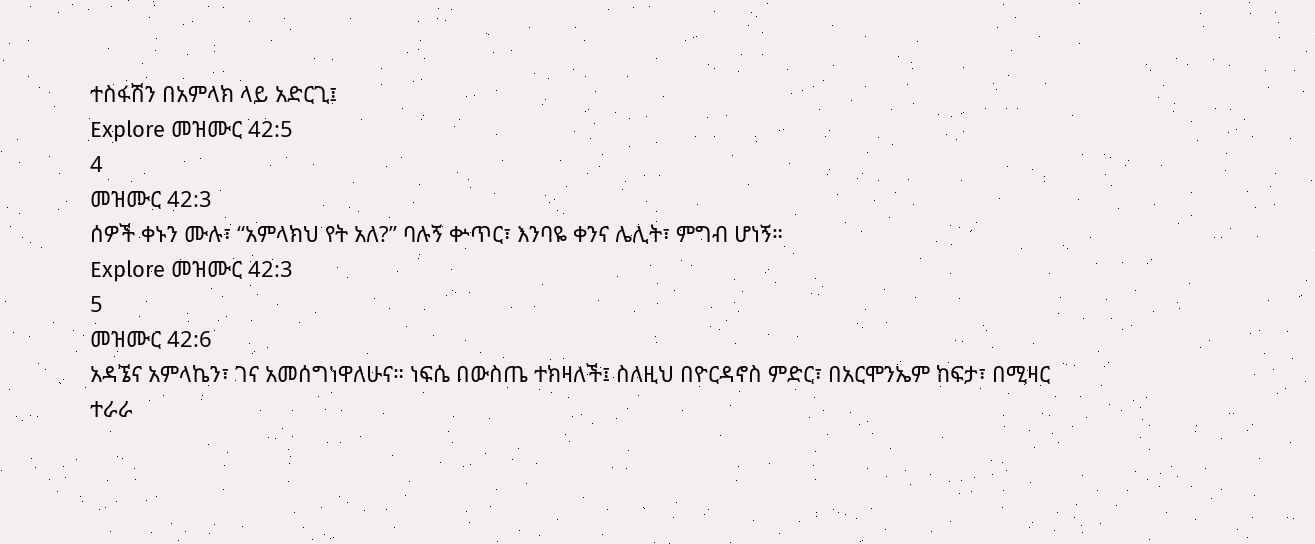ተስፋሽን በአምላክ ላይ አድርጊ፤
Explore መዝሙር 42:5
4
መዝሙር 42:3
ሰዎች ቀኑን ሙሉ፣ “አምላክህ የት አለ?” ባሉኝ ቍጥር፣ እንባዬ ቀንና ሌሊት፣ ምግብ ሆነኝ።
Explore መዝሙር 42:3
5
መዝሙር 42:6
አዳኜና አምላኬን፣ ገና አመሰግነዋለሁና። ነፍሴ በውስጤ ተክዛለች፤ ስለዚህ በዮርዳኖስ ምድር፣ በአርሞንኤም ከፍታ፣ በሚዛር ተራራ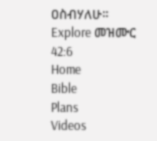ዐስብሃለሁ።
Explore መዝሙር 42:6
Home
Bible
Plans
Videos